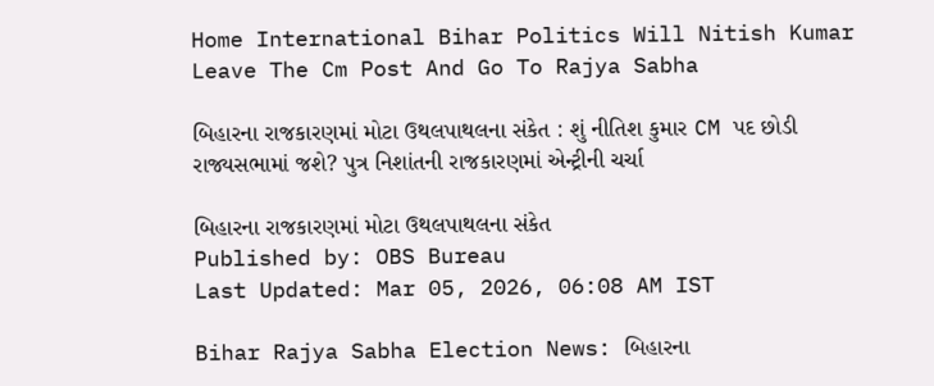Home International Bihar Politics Will Nitish Kumar Leave The Cm Post And Go To Rajya Sabha

બિહારના રાજકારણમાં મોટા ઉથલપાથલના સંકેત : શું નીતિશ કુમાર CM પદ છોડી રાજ્યસભામાં જશે? પુત્ર નિશાંતની રાજકારણમાં એન્ટ્રીની ચર્ચા

બિહારના રાજકારણમાં મોટા ઉથલપાથલના સંકેત
Published by: OBS Bureau
Last Updated: Mar 05, 2026, 06:08 AM IST

Bihar Rajya Sabha Election News: બિહારના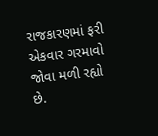રાજકારણમાં ફરી એકવાર ગરમાવો જોવા મળી રહ્યો છે.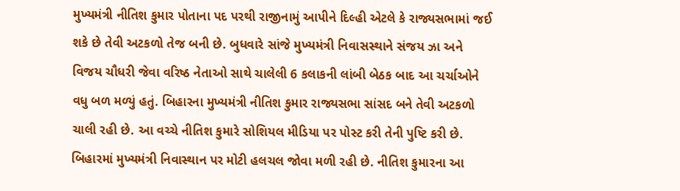મુખ્યમંત્રી નીતિશ કુમાર પોતાના પદ પરથી રાજીનામું આપીને દિલ્હી એટલે કે રાજ્યસભામાં જઈ શકે છે તેવી અટકળો તેજ બની છે. બુધવારે સાંજે મુખ્યમંત્રી નિવાસસ્થાને સંજય ઝા અને વિજય ચૌધરી જેવા વરિષ્ઠ નેતાઓ સાથે ચાલેલી 6 કલાકની લાંબી બેઠક બાદ આ ચર્ચાઓને વધુ બળ મળ્યું હતું. બિહારના મુખ્યમંત્રી નીતિશ કુમાર રાજ્યસભા સાંસદ બને તેવી અટકળો ચાલી રહી છે. આ વચ્ચે નીતિશ કુમારે સોશિયલ મીડિયા પર પોસ્ટ કરી તેની પુષ્ટિ કરી છે. બિહારમાં મુખ્યમંત્રી નિવાસ્થાન પર મોટી હલચલ જોવા મળી રહી છે. નીતિશ કુમારના આ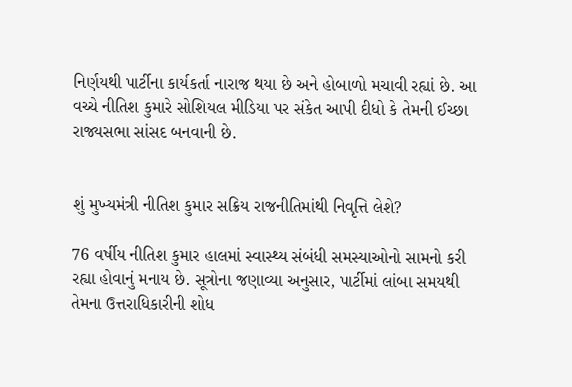નિર્ણયથી પાર્ટીના કાર્યકર્તા નારાજ થયા છે અને હોબાળો મચાવી રહ્યાં છે. આ વચ્ચે નીતિશ કુમારે સોશિયલ મીડિયા પર સંકેત આપી દીધો કે તેમની ઈચ્છા રાજ્યસભા સાંસદ બનવાની છે.


શું મુખ્યમંત્રી નીતિશ કુમાર સક્રિય રાજનીતિમાંથી નિવૃત્તિ લેશે?

76 વર્ષીય નીતિશ કુમાર હાલમાં સ્વાસ્થ્ય સંબંધી સમસ્યાઓનો સામનો કરી રહ્યા હોવાનું મનાય છે. સૂત્રોના જણાવ્યા અનુસાર, પાર્ટીમાં લાંબા સમયથી તેમના ઉત્તરાધિકારીની શોધ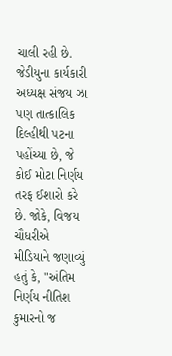ચાલી રહી છે. જેડીયુના કાર્યકારી અધ્યક્ષ સંજય ઝા પણ તાત્કાલિક દિલ્હીથી પટના પહોંચ્યા છે, જે કોઈ મોટા નિર્ણય તરફ ઈશારો કરે છે. જોકે, વિજય ચૌધરીએ મીડિયાને જણાવ્યું હતું કે, "અંતિમ નિર્ણય નીતિશ કુમારનો જ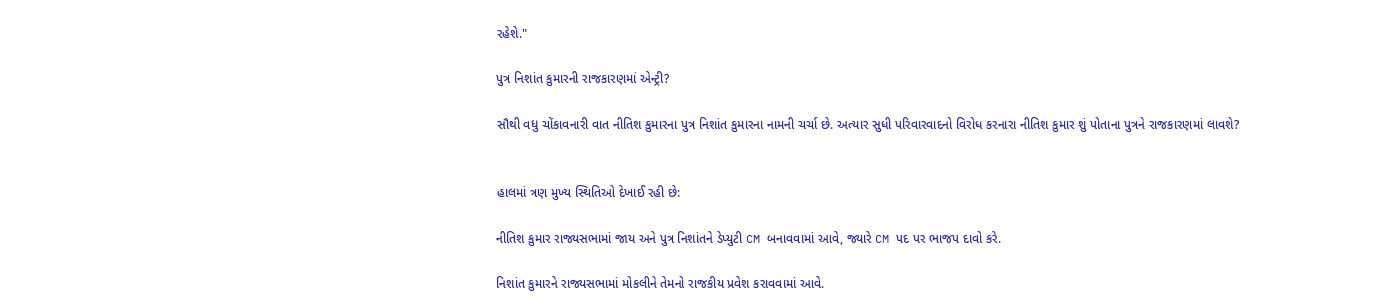રહેશે."

પુત્ર નિશાંત કુમારની રાજકારણમાં એન્ટ્રી?

સૌથી વધુ ચોંકાવનારી વાત નીતિશ કુમારના પુત્ર નિશાંત કુમારના નામની ચર્ચા છે. અત્યાર સુધી પરિવારવાદનો વિરોધ કરનારા નીતિશ કુમાર શું પોતાના પુત્રને રાજકારણમાં લાવશે?


હાલમાં ત્રણ મુખ્ય સ્થિતિઓ દેખાઈ રહી છે:

નીતિશ કુમાર રાજ્યસભામાં જાય અને પુત્ર નિશાંતને ડેપ્યુટી CM બનાવવામાં આવે, જ્યારે CM પદ પર ભાજપ દાવો કરે.

નિશાંત કુમારને રાજ્યસભામાં મોકલીને તેમનો રાજકીય પ્રવેશ કરાવવામાં આવે.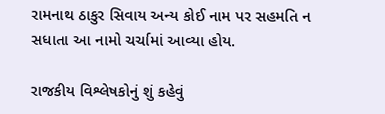રામનાથ ઠાકુર સિવાય અન્ય કોઈ નામ પર સહમતિ ન સધાતા આ નામો ચર્ચામાં આવ્યા હોય.

રાજકીય વિશ્લેષકોનું શું કહેવું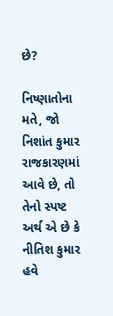છે?

નિષ્ણાતોના મતે, જો નિશાંત કુમાર રાજકારણમાં આવે છે, તો તેનો સ્પષ્ટ અર્થ એ છે કે નીતિશ કુમાર હવે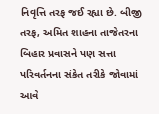નિવૃત્તિ તરફ જઈ રહ્યા છે. બીજી તરફ, અમિત શાહના તાજેતરના બિહાર પ્રવાસને પણ સત્તા પરિવર્તનના સંકેત તરીકે જોવામાં આવે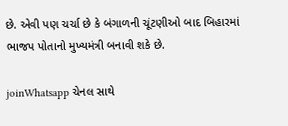છે. એવી પણ ચર્ચા છે કે બંગાળની ચૂંટણીઓ બાદ બિહારમાં ભાજપ પોતાનો મુખ્યમંત્રી બનાવી શકે છે.

joinWhatsapp ચેનલ સાથે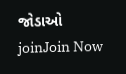જોડાઓ
joinJoin Now